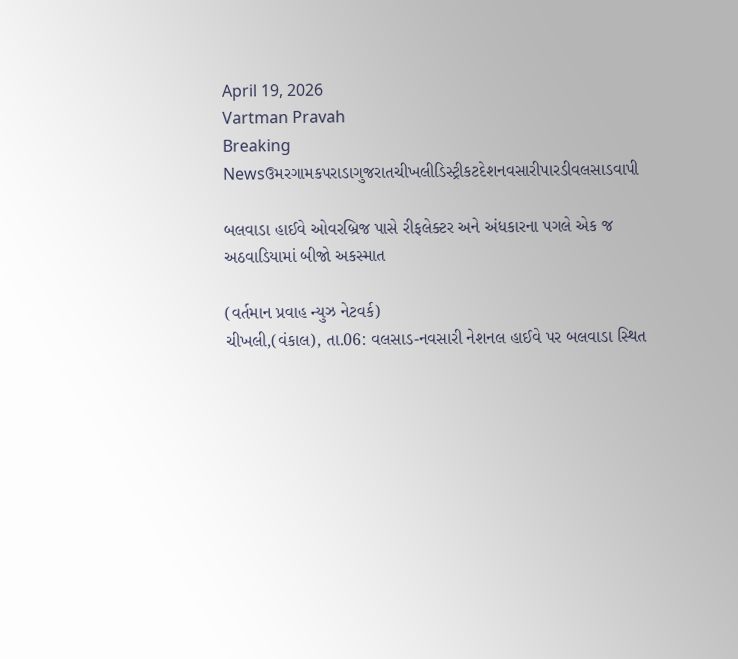April 19, 2026
Vartman Pravah
Breaking Newsઉમરગામકપરાડાગુજરાતચીખલીડિસ્ટ્રીકટદેશનવસારીપારડીવલસાડવાપી

બલવાડા હાઈવે ઓવરબ્રિજ પાસે રીફલેક્‍ટર અને અંધકારના પગલે એક જ અઠવાડિયામાં બીજો અકસ્‍માત

(વર્તમાન પ્રવાહ ન્‍યુઝ નેટવર્ક)
ચીખલી,(વંકાલ), તા.06: વલસાડ-નવસારી નેશનલ હાઈવે પર બલવાડા સ્‍થિત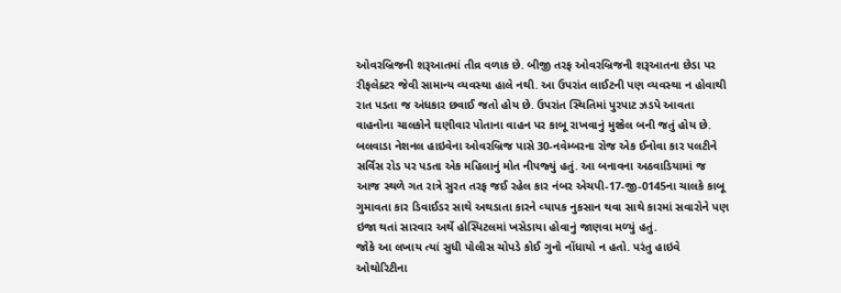ઓવરબ્રિજની શરૂઆતમાં તીવ્ર વળાક છે. બીજી તરફ ઓવરબ્રિજની શરૂઆતના છેડા પર રીફલેક્‍ટર જેવી સામાન્‍ય વ્‍યવસ્‍થા હાલે નથી. આ ઉપરાંત લાઈટની પણ વ્‍યવસ્‍થા ન હોવાથી રાત પડતા જ અંધકાર છવાઈ જતો હોય છે. ઉપરાંત સ્‍થિતિમાં પુરપાટ ઝડપે આવતા વાહનોના ચાલકોને ઘણીવાર પોતાના વાહન પર કાબૂ રાખવાનું મુશ્‍કેલ બની જતું હોય છે.
બલવાડા નેશનલ હાઇવેના ઓવરબ્રિજ પાસે 30-નવેમ્‍બરના રોજ એક ઈનોવા કાર પલટીને સર્વિસ રોડ પર પડતા એક મહિલાનું મોત નીપજ્‍યું હતું. આ બનાવના અઠવાડિયામાં જ આજ સ્‍થળે ગત રાત્રે સુરત તરફ જઈ રહેલ કાર નંબર એચપી-17-જી-0145ના ચાલકે કાબૂ ગુમાવતા કાર ડિવાઈડર સાથે અથડાતા કારને વ્‍યાપક નુકસાન થવા સાથે કારમાં સવારોને પણ ઇજા થતાં સારવાર અર્થે હોસ્‍પિટલમાં ખસેડાયા હોવાનું જાણવા મળ્‍યું હતું.
જોકે આ લખાય ત્‍યાં સુધી પોલીસ ચોપડે કોઈ ગુનો નોંધાયો ન હતો. પરંતુ હાઇવે ઓથોરિટીના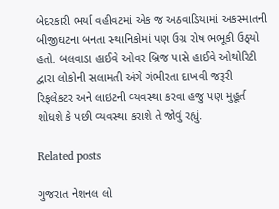બેદરકારી ભર્યા વહીવટમાં એક જ અઠવાડિયામાં અકસ્‍માતની બીજીઘટના બનતા સ્‍થાનિકોમાં પણ ઉગ્ર રોષ ભભૂકી ઉઠ્‍યો હતો. બલવાડા હાઈવે ઓવર બ્રિજ પાસે હાઈવે ઓથોરિટી દ્વારા લોકોની સલામતી અંગે ગંભીરતા દાખવી જરૂરી રિફલેકટર અને લાઇટની વ્‍યવસ્‍થા કરવા હજુ પણ મુહૂર્ત શોધશે કે પછી વ્‍યવસ્‍થા કરાશે તે જોવું રહ્યું.

Related posts

ગુજરાત નેશનલ લો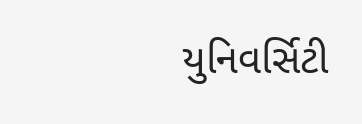યુનિવર્સિટી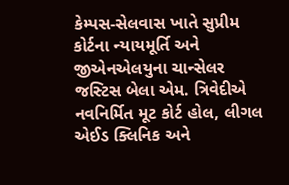કેમ્‍પસ-સેલવાસ ખાતે સુપ્રીમ કોર્ટના ન્‍યાયમૂર્તિ અને જીએનએલયુના ચાન્‍સેલર જસ્‍ટિસ બેલા એમ. ત્રિવેદીએ નવનિર્મિત મૂટ કોર્ટ હોલ, લીગલ એઈડ ક્‍લિનિક અને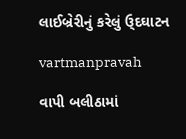લાઈબ્રેરીનું કરેલું ઉ્‌દઘાટન

vartmanpravah

વાપી બલીઠામાં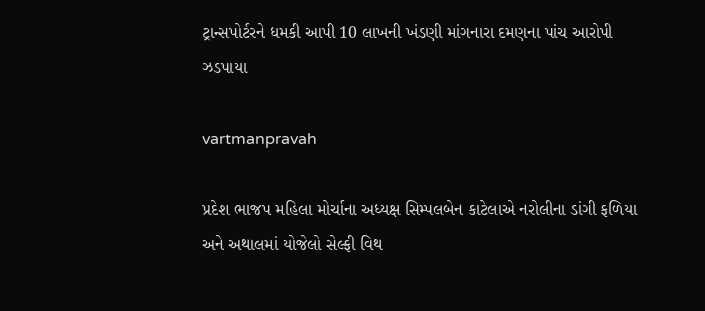ટ્રાન્‍સપોર્ટરને ધમકી આપી 10 લાખની ખંડણી માંગનારા દમણના પાંચ આરોપી ઝડપાયા

vartmanpravah

પ્રદેશ ભાજપ મહિલા મોર્ચાના અધ્‍યક્ષ સિમ્‍પલબેન કાટેલાએ નરોલીના ડાંગી ફળિયા અને અથાલમાં યોજેલો સેલ્‍ફી વિથ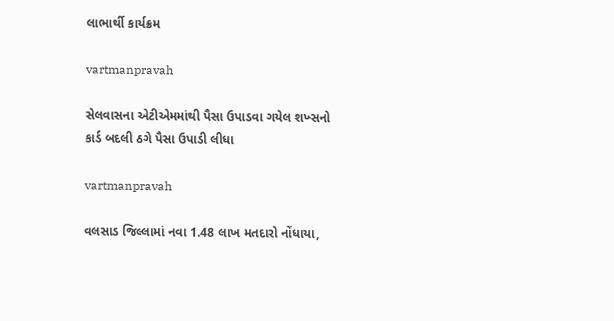લાભાર્થી કાર્યક્રમ

vartmanpravah

સેલવાસના એટીએમમાંથી પૈસા ઉપાડવા ગયેલ શખ્‍સનો કાર્ડ બદલી ઠગે પૈસા ઉપાડી લીધા

vartmanpravah

વલસાડ જિલ્લામાં નવા 1.48 લાખ મતદારો નોંધાયા,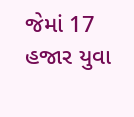જેમાં 17 હજાર યુવા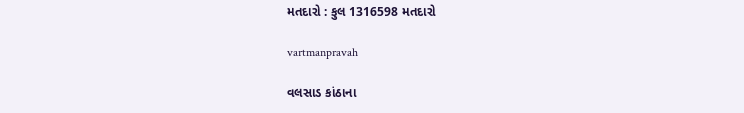મતદારો : કુલ 1316598 મતદારો

vartmanpravah

વલસાડ કાંઠાના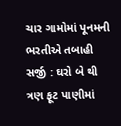ચાર ગામોમાં પૂનમની ભરતીએ તબાહી સર્જી : ઘરો બે થી ત્રણ ફૂટ પાણીમાં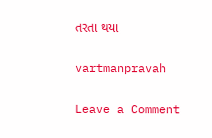તરતા થયા

vartmanpravah

Leave a Comment